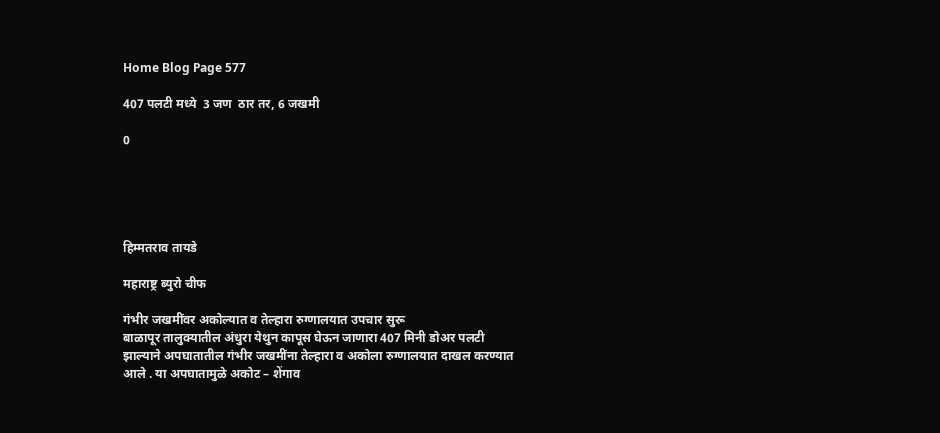Home Blog Page 577

407 पलटी मध्ये  3 जण  ठार तर, 6 जखमी

0





हिम्मतराव तायडे

महाराष्ट्र ब्युरो चीफ

गंभीर जखमींवर अकोल्यात व तेल्हारा रुग्णालयात उपचार सुरू
बाळापूर तालुक्यातील अंधुरा येथुन कापूस घेऊन जाणारा 407 मिनी डोअर पलटी झाल्याने अपघातातील गंभीर जखमींना तेल्हारा व अकोला रुग्णालयात दाखल करण्यात आले . या अपघातामुळे अकोट – शेंगाव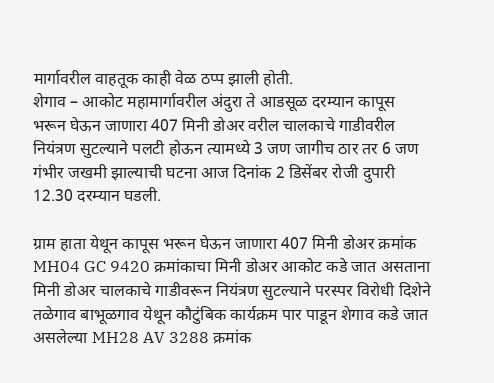मार्गावरील वाहतूक काही वेळ ठप्प झाली होती.
शेगाव – आकोट महामार्गावरील अंदुरा ते आडसूळ दरम्यान कापूस भरून घेऊन जाणारा 407 मिनी डोअर वरील चालकाचे गाडीवरील नियंत्रण सुटल्याने पलटी होऊन त्यामध्ये 3 जण जागीच ठार तर 6 जण गंभीर जखमी झाल्याची घटना आज दिनांक 2 डिसेंबर रोजी दुपारी 12.30 दरम्यान घडली.

ग्राम हाता येथून कापूस भरून घेऊन जाणारा 407 मिनी डोअर क्रमांक MH04 GC 9420 क्रमांकाचा मिनी डोअर आकोट कडे जात असताना मिनी डोअर चालकाचे गाडीवरून नियंत्रण सुटल्याने परस्पर विरोधी दिशेने तळेगाव बाभूळगाव येथून कौटुंबिक कार्यक्रम पार पाडून शेगाव कडे जात असलेल्या MH28 AV 3288 क्रमांक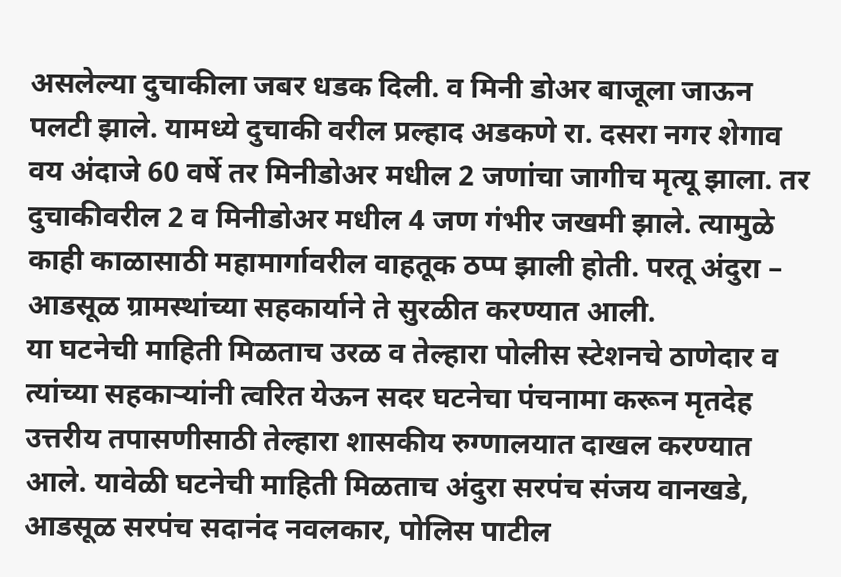असलेल्या दुचाकीला जबर धडक दिली. व मिनी डोअर बाजूला जाऊन पलटी झाले. यामध्ये दुचाकी वरील प्रल्हाद अडकणे रा. दसरा नगर शेगाव वय अंदाजे 60 वर्षे तर मिनीडोअर मधील 2 जणांचा जागीच मृत्यू झाला. तर दुचाकीवरील 2 व मिनीडोअर मधील 4 जण गंभीर जखमी झाले. त्यामुळे काही काळासाठी महामार्गावरील वाहतूक ठप्प झाली होती. परतू अंदुरा – आडसूळ ग्रामस्थांच्या सहकार्याने ते सुरळीत करण्यात आली.
या घटनेची माहिती मिळताच उरळ व तेल्हारा पोलीस स्टेशनचे ठाणेदार व त्यांच्या सहकाऱ्यांनी त्वरित येऊन सदर घटनेचा पंचनामा करून मृतदेह उत्तरीय तपासणीसाठी तेल्हारा शासकीय रुग्णालयात दाखल करण्यात आले. यावेळी घटनेची माहिती मिळताच अंदुरा सरपंच संजय वानखडे, आडसूळ सरपंच सदानंद नवलकार, पोलिस पाटील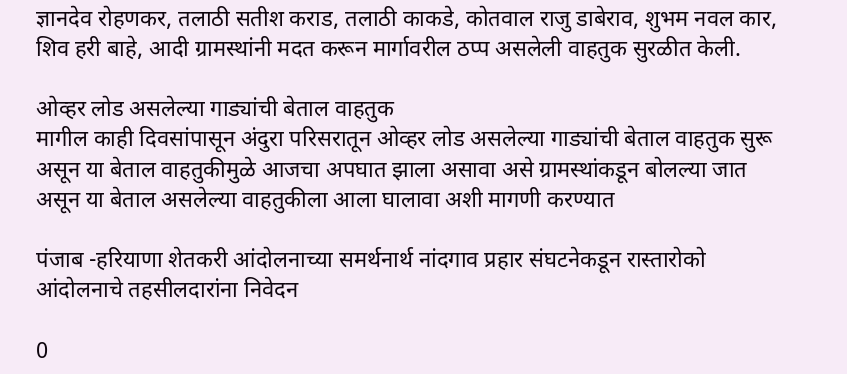ज्ञानदेव रोहणकर, तलाठी सतीश कराड, तलाठी काकडे, कोतवाल राजु डाबेराव, शुभम नवल कार, शिव हरी बाहे, आदी ग्रामस्थांनी मदत करून मार्गावरील ठप्प असलेली वाहतुक सुरळीत केली.

ओव्हर लोड असलेल्या गाड्यांची बेताल वाहतुक
मागील काही दिवसांपासून अंदुरा परिसरातून ओव्हर लोड असलेल्या गाड्यांची बेताल वाहतुक सुरू असून या बेताल वाहतुकीमुळे आजचा अपघात झाला असावा असे ग्रामस्थांकडून बोलल्या जात असून या बेताल असलेल्या वाहतुकीला आला घालावा अशी मागणी करण्यात

पंजाब -हरियाणा शेतकरी आंदोलनाच्या समर्थनार्थ नांदगाव प्रहार संघटनेकडून रास्तारोको आंदोलनाचे तहसीलदारांना निवेदन

0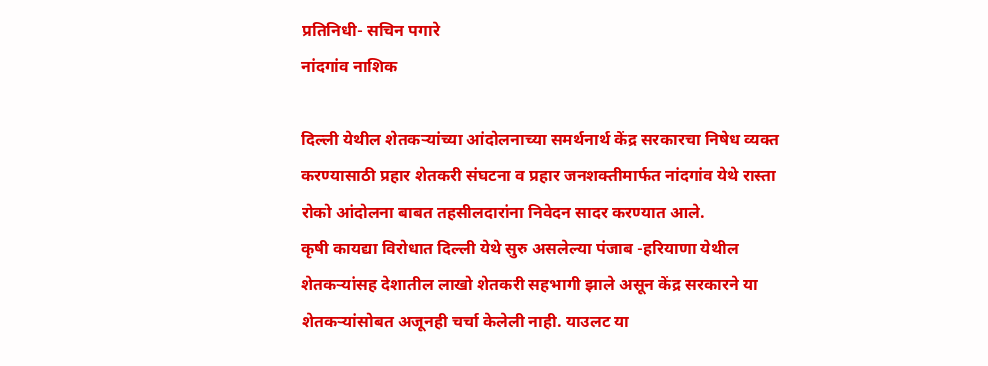प्रतिनिधी- सचिन पगारे
नांदगांव नाशिक

दिल्ली येथील शेतकर्‍यांच्या आंदोलनाच्या समर्थनार्थ केंद्र सरकारचा निषेध व्यक्त करण्यासाठी प्रहार शेतकरी संघटना व प्रहार जनशक्तीमार्फत नांदगांव येथे रास्ता रोको आंदोलना बाबत तहसीलदारांना निवेदन सादर करण्यात आले.
कृषी कायद्या विरोधात दिल्ली येथे सुरु असलेल्या पंजाब -हरियाणा येथील शेतकर्‍यांसह देशातील लाखो शेतकरी सहभागी झाले असून केंद्र सरकारने या शेतकर्‍यांसोबत अजूनही चर्चा केलेली नाही. याउलट या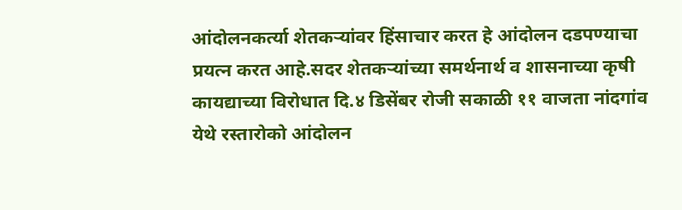आंदोलनकर्त्या शेतकर्‍यांवर हिंसाचार करत हे आंदोलन दडपण्याचा प्रयत्न करत आहे.सदर शेतकर्‍यांच्या समर्थनार्थ व शासनाच्या कृषी कायद्याच्या विरोधात दि.४ डिसेंबर रोजी सकाळी ११ वाजता नांदगांव येथे रस्तारोको आंदोलन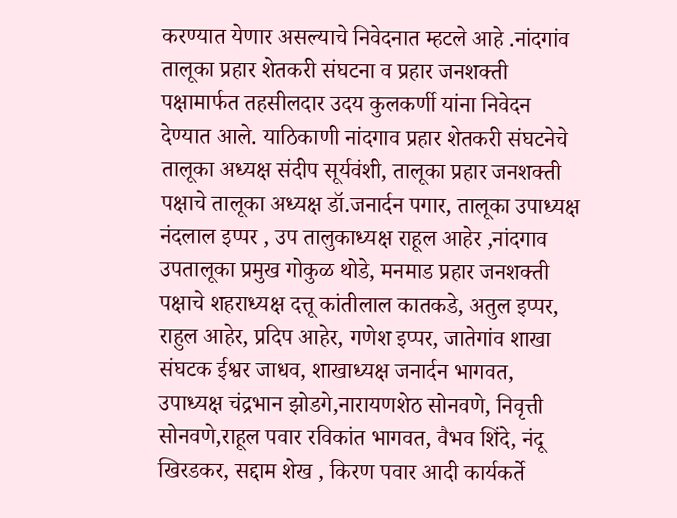करण्यात येणार असल्याचे निवेदनात म्हटले आहे .नांदगांव तालूका प्रहार शेतकरी संघटना व प्रहार जनशक्ती पक्षामार्फत तहसीलदार उदय कुलकर्णी यांना निवेदन देण्यात आले. याठिकाणी नांदगाव प्रहार शेतकरी संघटनेचे तालूका अध्यक्ष संदीप सूर्यवंशी, तालूका प्रहार जनशक्ती पक्षाचे तालूका अध्यक्ष डॉ.जनार्दन पगार, तालूका उपाध्यक्ष नंदलाल इप्पर , उप तालुकाध्यक्ष राहूल आहेर ,नांदगाव उपतालूका प्रमुख गोकुळ थोडे, मनमाड प्रहार जनशक्ती पक्षाचे शहराध्यक्ष दत्तू कांतीलाल कातकडे, अतुल इप्पर, राहुल आहेर, प्रदिप आहेर, गणेश इप्पर, जातेगांव शाखा संघटक ईश्वर जाधव, शाखाध्यक्ष जनार्दन भागवत, उपाध्यक्ष चंद्रभान झोडगे,नारायणशेठ सोनवणे, निवृत्ती सोनवणे,राहूल पवार रविकांत भागवत, वैभव शिंदे, नंदू खिरडकर, सद्दाम शेख , किरण पवार आदी कार्यकर्ते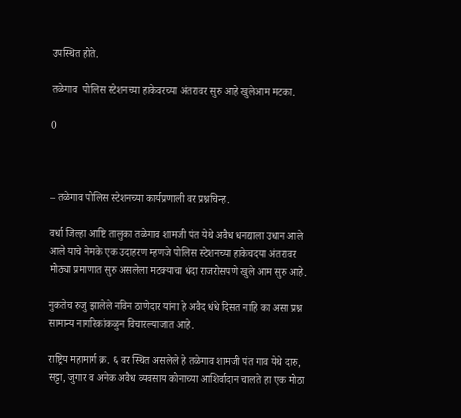उपस्थित होते.

तळेगाव  पोलिस स्टेशनच्या हाकेवरच्या अंतरावर सुरु आहे खुलेआम मटका.

0



– तळेगाव पोलिस स्टेशनच्या कार्यप्रणाली वर प्रश्नचिन्ह.

वर्धा जिल्हा आष्टि तालुका तळेगाव शामजी पंत येथे अवैध धनद्याला उधान आले आले याचे नेमके एक उदाहरण म्हणजे पोलिस स्टेशनच्या हाकेचदया अंतरावर मोठ्या प्रमाणात सुरु असलेला मटक्याचा धंदा राजरोसपणे खुले आम सुरु आहे.

नुकतेच रुजु झालेले नविन ठाणेदार यांना हे अवैद धंधे दिसत नाहि का असा प्रश्न सामान्य नागरिकांकळुन विचारल्याजात आहे.

राष्ट्रिय महामार्ग क्र. ६ वर स्थित असलेले हे तळेगाव शामजी पंत गाव येथे दारु, सट्टा, जुगार व अनेक अवैध व्यवसाय कोनाच्या आशिर्वादान चालते हा एक मोठा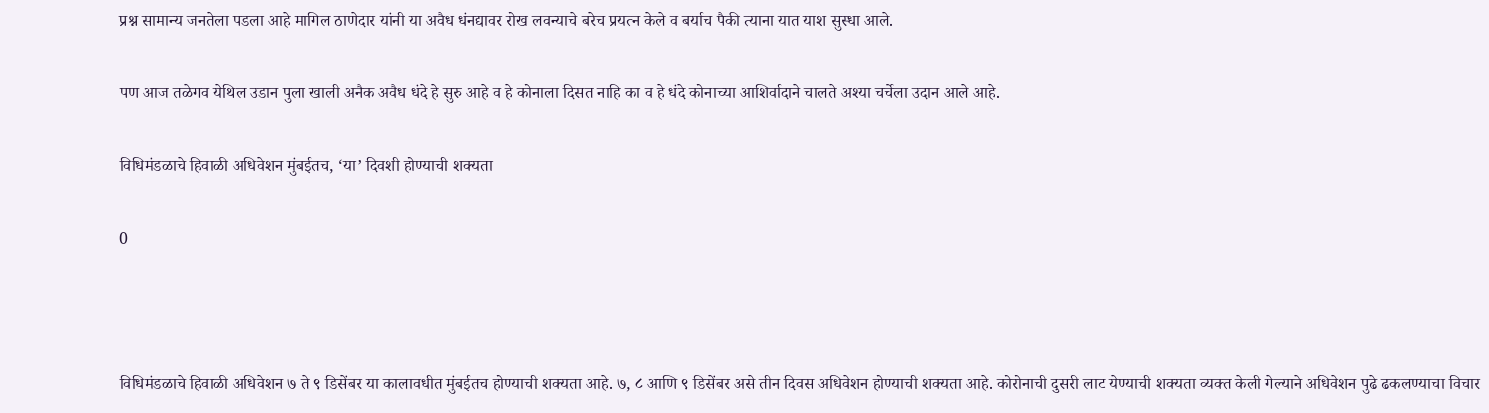प्रश्न सामान्य जनतेला पडला आहे मागिल ठाणेदार यांनी या अवैध धंनद्यावर रोख ल‍वन्याचे बरेच प्रयत्न केले व बर्याच पैकी त्याना यात याश सुस्धा आले.

पण आज तळेग‍व येथिल उडान पुला खाली अनैक अवैध धंदे हे सुरु आहे व हे कोनाला दिसत नाहि का व हे धंदे कोनाच्या आशिर्वादाने चालते अश्या चर्चेला उदान आले आहे.

विधिमंडळाचे हिवाळी अधिवेशन मुंबईतच, ‘या’ दिवशी होण्याची शक्यता

0



विधिमंडळाचे हिवाळी अधिवेशन ७ ते ९ डिसेंबर या कालावधीत मुंबईतच होण्याची शक्यता आहे. ७, ८ आणि ९ डिसेंबर असे तीन दिवस अधिवेशन होण्याची शक्यता आहे. कोरोनाची दुसरी लाट येण्याची शक्यता व्यक्त केली गेल्याने अधिवेशन पुढे ढकलण्याचा विचार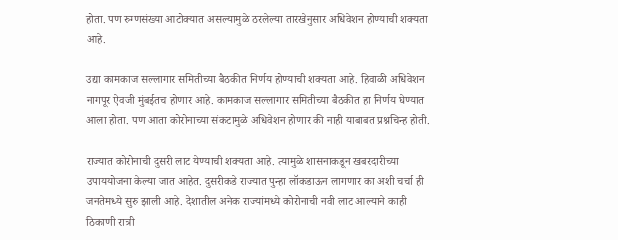होता. पण रुग्णसंख्या आटोक्यात असल्यामुळे ठरलेल्या तारखेनुसार अधिवेशन होण्याची शक्यता आहे.

उद्या कामकाज सल्लागार समितीच्या बैठकीत निर्णय होण्याची शक्यता आहे. हिवाळी अधिवेशन नागपूर ऐवजी मुंबईतच होणार आहे. कामकाज सल्लागार समितीच्या बैठकीत हा निर्णय घेण्यात आला होता. पण आता कोरोनाच्या संकटामुळे अधिवेशन होणार की नाही याबाबत प्रश्नचिन्ह होती.

राज्यात कोरोनाची दुसरी लाट येण्याची शक्यता आहे. त्यामुळे शासनाकडून खबरदारीच्या उपाययोजना केल्या जात आहेत. दुसरीकडे राज्यात पुन्हा लॉकडाऊन लागणार का अशी चर्चा ही जनतेमध्ये सुरु झाली आहे. देशातील अनेक राज्यांमध्ये कोरोनाची नवी लाट आल्याने काही ठिकाणी रात्री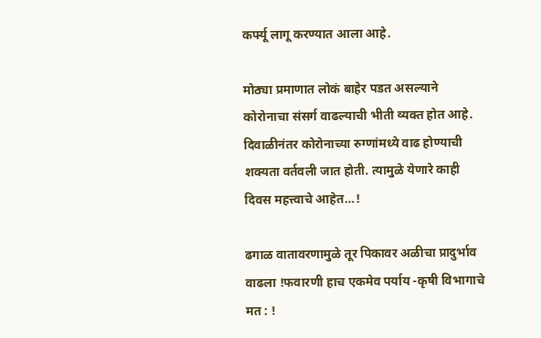कर्फ्यू लागू करण्यात आला आहे.

मोठ्या प्रमाणात लोकं बाहेर पडत असल्याने कोरोनाचा संसर्ग वाढल्याची भीती व्यक्त होत आहे. दिवाळीनंतर कोरोनाच्या रुग्णांमध्ये वाढ होण्याची शक्यता वर्तवली जात होती. त्यामुळे येणारे काही दिवस महत्त्वाचे आहेत…!

ढगाळ वातावरणामुळे तूर पिकावर अळीचा प्रादुर्भाव वाढला !फवारणी हाच एकमेव पर्याय -कृषी विभागाचे मत : !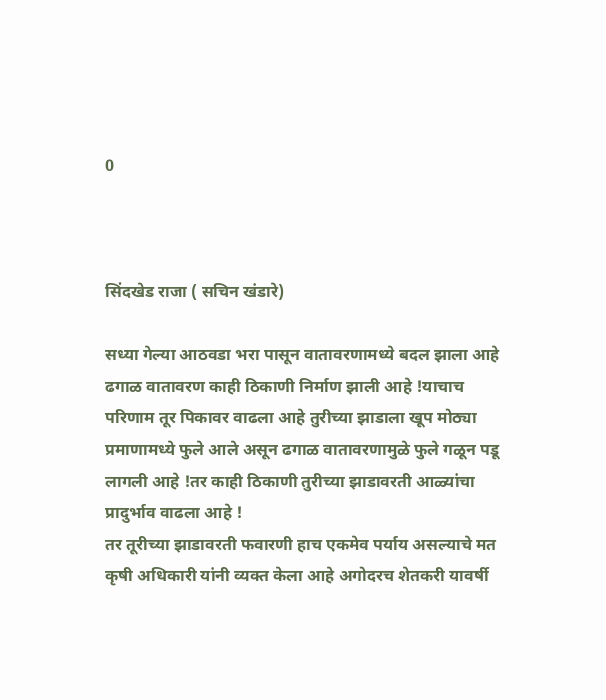0



सिंदखेड राजा ( सचिन खंडारे)

सध्या गेल्या आठवडा भरा पासून वातावरणामध्ये बदल झाला आहे ढगाळ वातावरण काही ठिकाणी निर्माण झाली आहे !याचाच परिणाम तूर पिकावर वाढला आहे तुरीच्या झाडाला खूप मोठ्या प्रमाणामध्ये फुले आले असून ढगाळ वातावरणामुळे फुले गळून पडू लागली आहे !तर काही ठिकाणी तुरीच्या झाडावरती आळ्यांचा प्रादुर्भाव वाढला आहे !
तर तूरीच्या झाडावरती फवारणी हाच एकमेव पर्याय असल्याचे मत कृषी अधिकारी यांनी व्यक्त केला आहे अगोदरच शेतकरी यावर्षी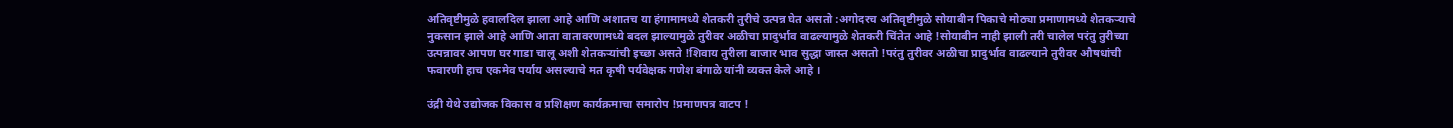अतिवृष्टीमुळे हवालदिल झाला आहे आणि अशातच या हंगामामध्ये शेतकरी तुरीचे उत्पन्न घेत असतो :अगोदरच अतिवृष्टीमुळे सोयाबीन पिकाचे मोठ्या प्रमाणामध्ये शेतकऱ्याचे नुकसान झाले आहे आणि आता वातावरणामध्ये बदल झाल्यामुळे तुरीवर अळीचा प्रादुर्भाव वाढल्यामुळे शेतकरी चिंतेत आहे !सोयाबीन नाही झाली तरी चालेल परंतु तुरीच्या उत्पन्नावर आपण घर गाडा चालू अशी शेतकऱ्यांची इच्छा असते !शिवाय तुरीला बाजार भाव सुद्धा जास्त असतो !परंतु तुरीवर अळीचा प्रादुर्भाव वाढल्याने तुरीवर औषधांची फवारणी हाच एकमेव पर्याय असल्याचे मत कृषी पर्यवेक्षक गणेश बंगाळे यांनी व्यक्त केले आहे ।

उंद्री येथे उद्योजक विकास व प्रशिक्षण कार्यक्रमाचा समारोप !प्रमाणपत्र वाटप !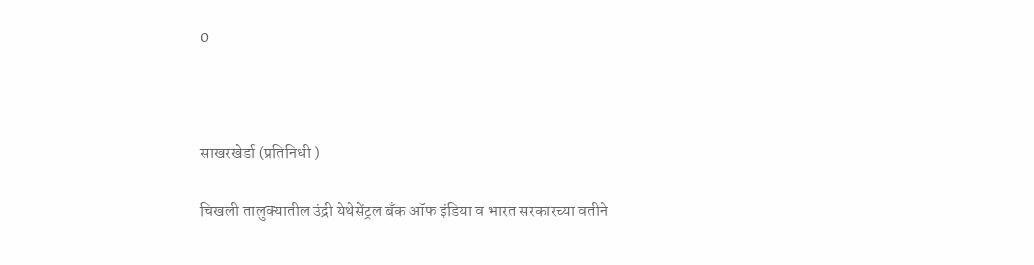0



साखरखेर्डा (प्रतिनिधी )

चिखली तालुक्यातील उंद्री येथेसेंट्रल बँक ऑफ इंडिया व भारत सरकारच्या वतीने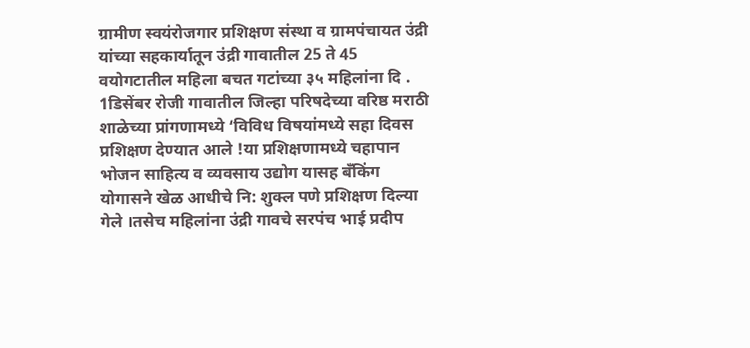ग्रामीण स्वयंरोजगार प्रशिक्षण संस्था व ग्रामपंचायत उंद्री यांच्या सहकार्यातून उंद्री गावातील 25 ते 45 वयोगटातील महिला बचत गटांच्या ३५ महिलांना दि . 1डिसेंबर रोजी गावातील जिल्हा परिषदेच्या वरिष्ठ मराठी शाळेच्या प्रांगणामध्ये ‘विविध विषयांमध्ये सहा दिवस प्रशिक्षण देण्यात आले !या प्रशिक्षणामध्ये चहापान भोजन साहित्य व व्यवसाय उद्योग यासह बँकिंग योगासने खेळ आधीचे नि: शुक्ल पणे प्रशिक्षण दिल्या गेले ।तसेच महिलांना उंद्री गावचे सरपंच भाई प्रदीप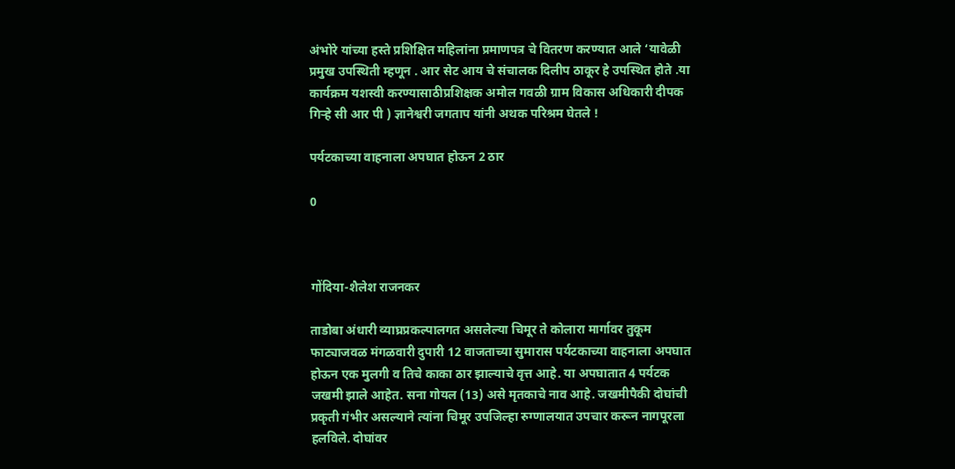अंभोरे यांच्या हस्ते प्रशिक्षित महिलांना प्रमाणपत्र चे वितरण करण्यात आले ‘यावेळी प्रमुख उपस्थिती म्हणून . आर सेट आय चे संचालक दिलीप ठाकूर हे उपस्थित होते .या कार्यक्रम यशस्वी करण्यासाठीप्रशिक्षक अमोल गवळी ग्राम विकास अधिकारी दीपक गिऱ्हे सी आर पी ) ज्ञानेश्वरी जगताप यांनी अथक परिश्रम घेतले !

पर्यटकाच्या वाहनाला अपघात होऊन 2 ठार

0



गोंदिया-शैलेश राजनकर

ताडोबा अंधारी व्याघ्रप्रकल्पालगत असलेल्या चिमूर ते कोलारा मार्गावर तुकूम फाट्याजवळ मंगळवारी दुपारी 12 वाजताच्या सुमारास पर्यटकाच्या वाहनाला अपघात होऊन एक मुलगी व तिचे काका ठार झाल्याचे वृत्त आहे. या अपघातात 4 पर्यटक जखमी झाले आहेत. सना गोयल (13) असे मृतकाचे नाव आहे. जखमीपैकी दोघांची प्रकृती गंभीर असल्याने त्यांना चिमूर उपजिल्हा रुग्णालयात उपचार करून नागपूरला हलविले. दोघांवर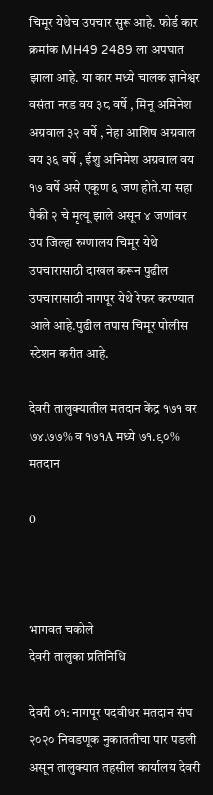चिमूर येथेच उपचार सुरू आहे. फोर्ड कार क्रमांक MH49 2489 ला अपघात झाला आहे. या कार मध्ये चालक ज्ञानेश्वर वसंता नरड वय ३८ वर्षे , मिनू अमिनेश अग्रवाल ३२ वर्षे , नेहा आशिष अग्रवाल वय ३६ वर्षे , ईशु अनिमेश अग्रवाल वय १७ वर्षे असे एकूण ६ जण होते.या सहा पैकी २ चे मृत्यू झाले असून ४ जणांवर उप जिल्हा रुग्णालय चिमूर येथे उपचारासाठी दाखल करून पुढील उपचारासाठी नागपूर येथे रेफर करण्यात आले आहे.पुढील तपास चिमूर पोलीस स्टेशन करीत आहे.

देवरी तालुक्यातील मतदान केंद्र १७१ वर ७४.७७% व १७१A मध्ये ७१.९०% मतदान

0



भागवत चकोले
देवरी तालुका प्रतिनिधि

देवरी ०१: नागपूर पदवीधर मतदान संघ २०२० निवडणूक नुकाततीचा पार पडली असून तालुक्यात तहसील कार्यालय देवरी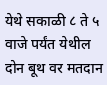येथे सकाळी ८ ते ५ वाजे पर्यंत येथील दोन बूथ वर मतदान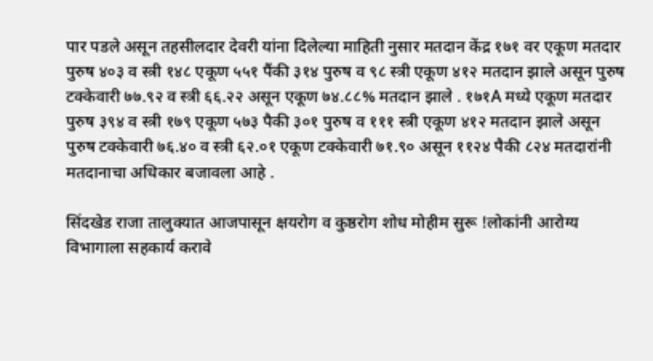पार पडले असून तहसीलदार देवरी यांना दिलेल्या माहिती नुसार मतदान केंद्र १७१ वर एकूण मतदार पुरुष ४०३ व स्त्री १४८ एकूण ५५१ पैंकी ३१४ पुरुष व ९८ स्त्री एकूण ४१२ मतदान झाले असून पुरुष टक्केवारी ७७.९२ व स्त्री ६६.२२ असून एकूण ७४.८८% मतदान झाले . १७१A मध्ये एकूण मतदार पुरुष ३९४ व स्त्री १७९ एकूण ५७३ पैकी ३०१ पुरुष व १११ स्त्री एकूण ४१२ मतदान झाले असून पुरुष टक्केवारी ७६.४० व स्त्री ६२.०१ एकूण टक्केवारी ७१.९० असून ११२४ पैकी ८२४ मतदारांनी मतदानाचा अधिकार बजावला आहे .

सिंदखेड राजा तालुक्यात आजपासून क्षयरोग व कुष्ठरोग शोध मोहीम सुरू !लोकांनी आरोग्य विभागाला सहकार्य करावे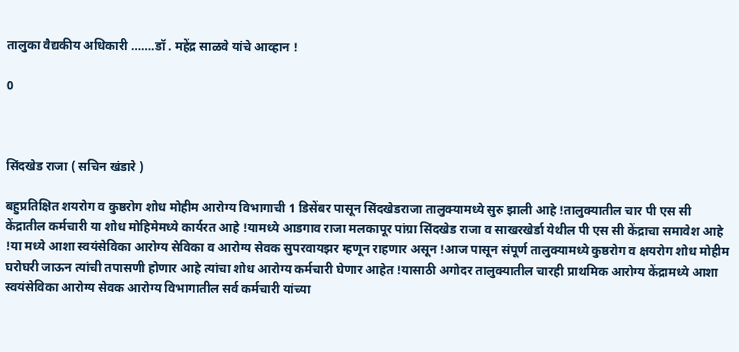तालुका वैद्यकीय अधिकारी …….डॉ . महेंद्र साळवे यांचे आव्हान !

0



सिंदखेड राजा ( सचिन खंडारे )

बहुप्रतिक्षित शयरोग व कुष्ठरोग शोध मोहीम आरोग्य विभागाची 1 डिसेंबर पासून सिंदखेडराजा तालुक्यामध्ये सुरु झाली आहे !तालुक्यातील चार पी एस सी केंद्रातील कर्मचारी या शोध मोहिमेमध्ये कार्यरत आहे !यामध्ये आडगाव राजा मलकापूर पांग्रा सिंदखेड राजा व साखरखेर्डा येथील पी एस सी केंद्राचा समावेश आहे !या मध्ये आशा स्वयंसेविका आरोग्य सेविका व आरोग्य सेवक सुपरवायझर म्हणून राहणार असून !आज पासून संपूर्ण तालुक्यामध्ये कुष्ठरोग व क्षयरोग शोध मोहीम घरोघरी जाऊन त्यांची तपासणी होणार आहे त्यांचा शोध आरोग्य कर्मचारी घेणार आहेत !यासाठी अगोदर तालुक्यातील चारही प्राथमिक आरोग्य केंद्रामध्ये आशा स्वयंसेविका आरोग्य सेवक आरोग्य विभागातील सर्व कर्मचारी यांच्या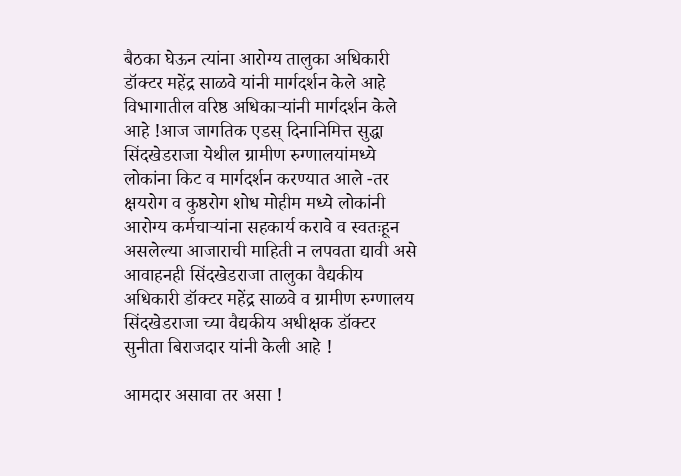बैठका घेऊन त्यांना आरोग्य तालुका अधिकारी डॉक्टर महेंद्र साळवे यांनी मार्गदर्शन केले आहे विभागातील वरिष्ठ अधिकाऱ्यांनी मार्गदर्शन केले आहे !आज जागतिक एडस् दिनानिमित्त सुद्धा सिंदखेडराजा येथील ग्रामीण रुग्णालयांमध्ये लोकांना किट व मार्गदर्शन करण्यात आले -तर क्षयरोग व कुष्ठरोग शोध मोहीम मध्ये लोकांनी आरोग्य कर्मचाऱ्यांना सहकार्य करावे व स्वतःहून असलेल्या आजाराची माहिती न लपवता द्यावी असे आवाहनही सिंदखेडराजा तालुका वैद्यकीय अधिकारी डॉक्टर महेंद्र साळवे व ग्रामीण रुग्णालय सिंदखेडराजा च्या वैद्यकीय अधीक्षक डॉक्टर सुनीता बिराजदार यांनी केली आहे !

आमदार असावा तर असा !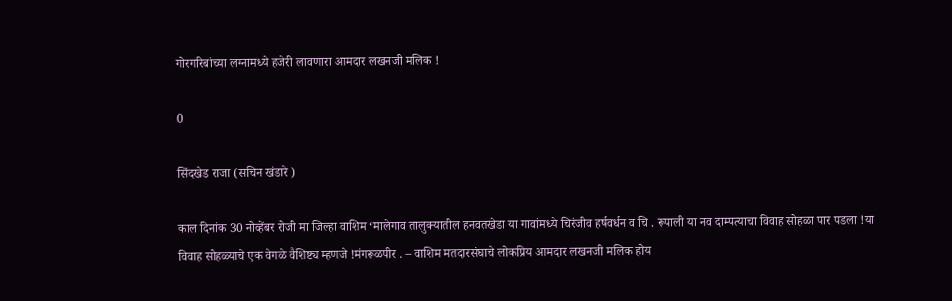गोरगरिबांच्या लग्नामध्ये हजेरी लावणारा आमदार लखनजी मलिक !

0

सिंदखेड राजा (सचिन खंडारे )

काल दिनांक 30 नोव्हेंबर रोजी मा जिल्हा वाशिम ‘मालेगाव तालुक्यातील हनवतखेडा या गावांमध्ये चिरंजीव हर्षवर्धन व चि . रूपाली या नव दाम्पत्याचा विवाह सोहळा पार पडला !या विवाह सोहळ्याचे एक वेगळे वैशिष्ट्य म्हणजे !मंगरूळपीर . – वाशिम मतदारसंघाचे लोकप्रिय आमदार लखनजी मलिक होय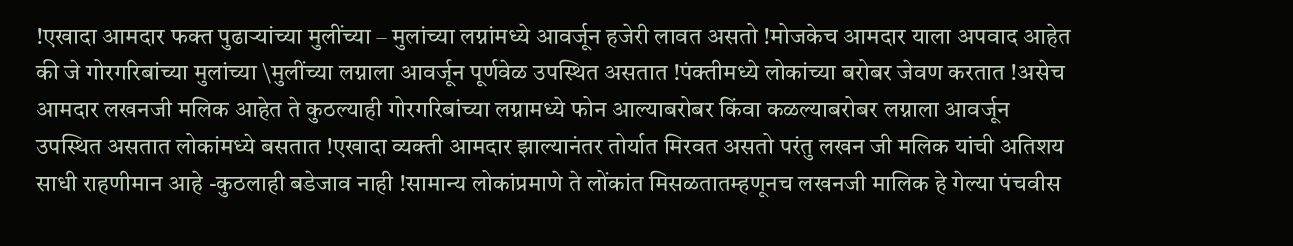!एखादा आमदार फक्त पुढाऱ्यांच्या मुलींच्या – मुलांच्या लग्नांमध्ये आवर्जून हजेरी लावत असतो !मोजकेच आमदार याला अपवाद आहेत की जे गोरगरिबांच्या मुलांच्या \मुलींच्या लग्नाला आवर्जून पूर्णवेळ उपस्थित असतात !पंक्तीमध्ये लोकांच्या बरोबर जेवण करतात !असेच आमदार लखनजी मलिक आहेत ते कुठल्याही गोरगरिबांच्या लग्नामध्ये फोन आल्याबरोबर किंवा कळल्याबरोबर लग्नाला आवर्जून उपस्थित असतात लोकांमध्ये बसतात !एखादा व्यक्ती आमदार झाल्यानंतर तोर्यात मिरवत असतो परंतु लखन जी मलिक यांची अतिशय साधी राहणीमान आहे -कुठलाही बडेजाव नाही !सामान्य लोकांप्रमाणे ते लोंकांत मिसळतातम्हणूनच लखनजी मालिक हे गेल्या पंचवीस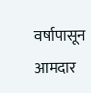वर्षापासून आमदार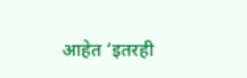आहेत ‘इतरही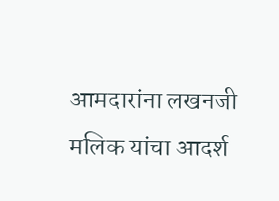आमदारांना लखनजी मलिक यांचा आदर्श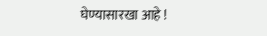घेण्यासारखा आहे !